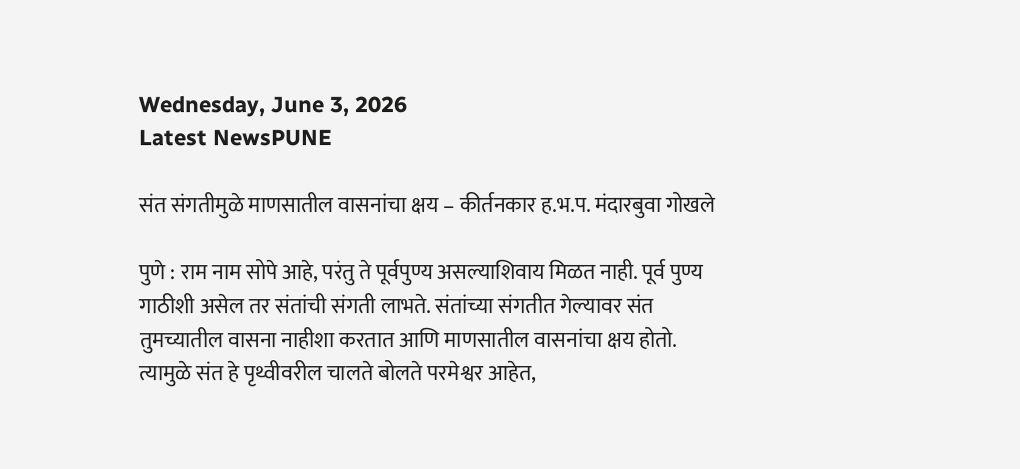Wednesday, June 3, 2026
Latest NewsPUNE

संत संगतीमुळे माणसातील वासनांचा क्षय – कीर्तनकार ह.भ.प. मंदारबुवा गोखले

पुणे : राम नाम सोपे आहे, परंतु ते पूर्वपुण्य असल्याशिवाय मिळत नाही. पूर्व पुण्य गाठीशी असेल तर संतांची संगती लाभते. संतांच्या संगतीत गेल्यावर संत तुमच्यातील वासना नाहीशा करतात आणि माणसातील वासनांचा क्षय होतो. त्यामुळे संत हे पृथ्वीवरील चालते बोलते परमेश्वर आहेत,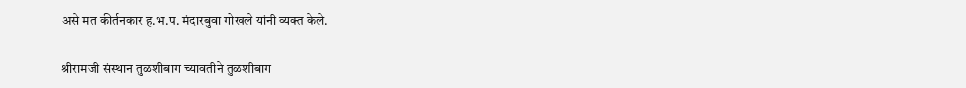असे मत कीर्तनकार ह.भ.प. मंदारबुवा गोखले यांनी व्यक्त केले.

श्रीरामजी संस्थान तुळशीबाग च्यावतीने तुळशीबाग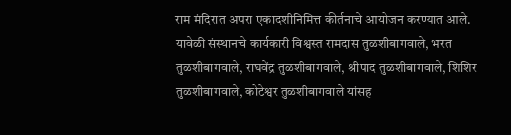राम मंदिरात अपरा एकादशीनिमित्त कीर्तनाचे आयोजन करण्यात आले. यावेळी संस्थानचे कार्यकारी विश्वस्त रामदास तुळशीबागवाले, भरत तुळशीबागवाले, राघवेंद्र तुळशीबागवाले, श्रीपाद तुळशीबागवाले, शिशिर तुळशीबागवाले, कोटेश्वर तुळशीबागवाले यांसह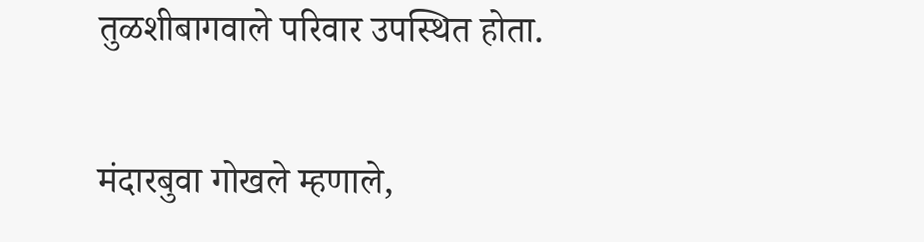तुळशीबागवाले परिवार उपस्थित होता.

मंदारबुवा गोखले म्हणाले,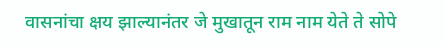वासनांचा क्षय झाल्यानंतर जे मुखातून राम नाम येते ते सोपे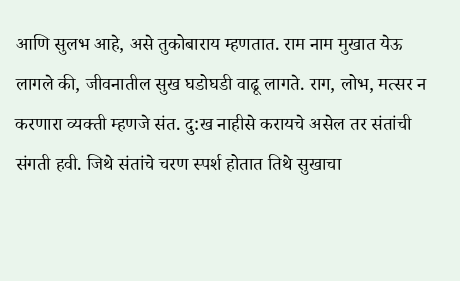आणि सुलभ आहे, असे तुकोबाराय म्हणतात. राम नाम मुखात येऊ लागले की, जीवनातील सुख घडोघडी वाढू लागते. राग, लोभ, मत्सर न करणारा व्यक्ती म्हणजे संत. दु:ख नाहीसे करायचे असेल तर संतांची संगती हवी. जिथे संतांचे चरण स्पर्श होतात तिथे सुखाचा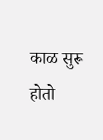काळ सुरू होतो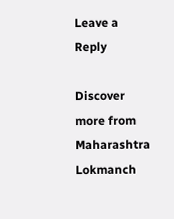Leave a Reply

Discover more from Maharashtra Lokmanch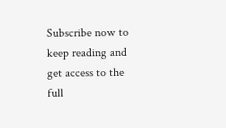Subscribe now to keep reading and get access to the full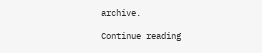archive.

Continue reading